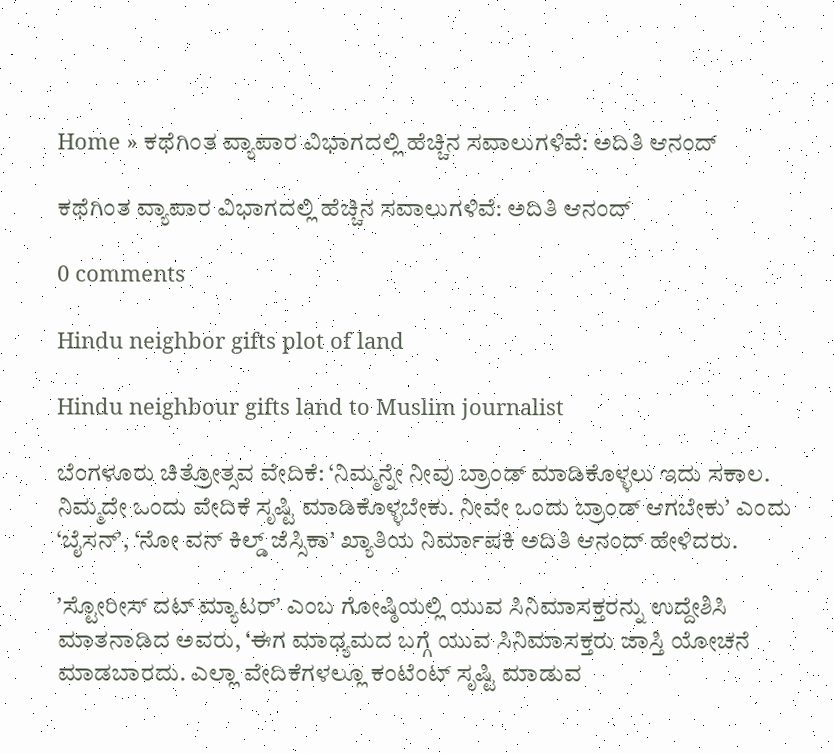Home » ಕಥೆಗಿಂತ ವ್ಯಾಪಾರ ವಿಭಾಗದಲ್ಲಿ ಹೆಚ್ಚಿನ ಸವಾಲುಗಳಿವೆ: ಅದಿತಿ ಆನಂದ್

ಕಥೆಗಿಂತ ವ್ಯಾಪಾರ ವಿಭಾಗದಲ್ಲಿ ಹೆಚ್ಚಿನ ಸವಾಲುಗಳಿವೆ: ಅದಿತಿ ಆನಂದ್

0 comments

Hindu neighbor gifts plot of land

Hindu neighbour gifts land to Muslim journalist

ಬೆಂಗಳೂರು ಚಿತ್ರೋತ್ಸವ ವೇದಿಕೆ: ‘ನಿಮ್ಮನ್ನೇ ನೀವು ಬ್ರಾಂಡ್ ಮಾಡಿಕೊಳ್ಳಲು ಇದು ಸಕಾಲ. ನಿಮ್ಮದೇ ಒಂದು ವೇದಿಕೆ ಸೃಷ್ಟಿ ಮಾಡಿಕೊಳ್ಳಬೇಕು. ನೀವೇ ಒಂದು ಬ್ರಾಂಡ್ ಆಗಬೇಕುʼ ಎಂದು ‘ಬೈಸನ್ʼ, ‘ನೋ ವನ್ ಕಿಲ್ಡ್ ಜೆಸ್ಸಿಕಾʼ ಖ್ಯಾತಿಯ ನಿರ್ಮಾಪಕಿ ಅದಿತಿ ಆನಂದ್ ಹೇಳಿದರು.

ʼಸ್ಟೋರೀಸ್ ದಟ್ ಮ್ಯಾಟರ್ʼ ಎಂಬ ಗೋಷ್ಠಿಯಲ್ಲಿ ಯುವ ಸಿನಿಮಾಸಕ್ತರನ್ನು ಉದ್ದೇಶಿಸಿ ಮಾತನಾಡಿದ ಅವರು, ‘ಈಗ ಮಾಧ್ಯಮದ ಬಗ್ಗೆ ಯುವ ಸಿನಿಮಾಸಕ್ತರು ಜಾಸ್ತಿ ಯೋಚನೆ ಮಾಡಬಾರದು. ಎಲ್ಲಾ ವೇದಿಕೆಗಳಲ್ಲೂ ಕಂಟೆಂಟ್ ಸೃಷ್ಟಿ ಮಾಡುವ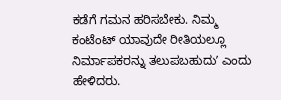ಕಡೆಗೆ ಗಮನ ಹರಿಸಬೇಕು. ನಿಮ್ಮ ಕಂಟೆಂಟ್ ಯಾವುದೇ ರೀತಿಯಲ್ಲೂ ನಿರ್ಮಾಪಕರನ್ನು ತಲುಪಬಹುದುʼ ಎಂದು ಹೇಳಿದರು.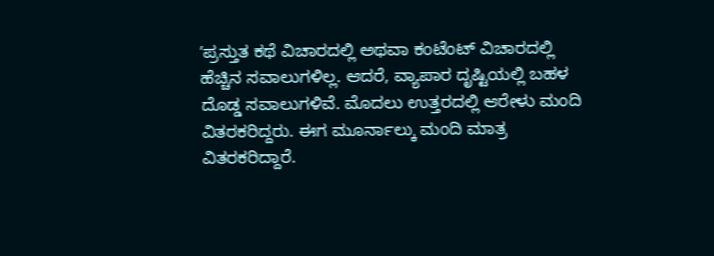ʼಪ್ರಸ್ತುತ ಕಥೆ ವಿಚಾರದಲ್ಲಿ ಅಥವಾ ಕಂಟೆಂಟ್ ವಿಚಾರದಲ್ಲಿ ಹೆಚ್ಚಿನ ಸವಾಲುಗಳಿಲ್ಲ. ಆದರೆ, ವ್ಯಾಪಾರ ದೃಷ್ಟಿಯಲ್ಲಿ ಬಹಳ ದೊಡ್ಡ ಸವಾಲುಗಳಿವೆ. ಮೊದಲು ಉತ್ತರದಲ್ಲಿ ಆರೇಳು ಮಂದಿ ವಿತರಕರಿದ್ದರು. ಈಗ ಮೂರ್ನಾಲ್ಕು ಮಂದಿ ಮಾತ್ರ ವಿತರಕರಿದ್ದಾರೆ.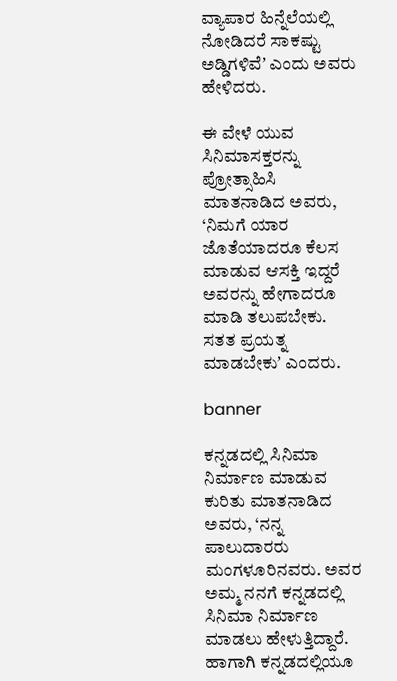ವ್ಯಾಪಾರ ಹಿನ್ನೆಲೆಯಲ್ಲಿ ನೋಡಿದರೆ ಸಾಕಷ್ಟು ಅಡ್ಡಿಗಳಿವೆʼ ಎಂದು ಅವರು ಹೇಳಿದರು.

ಈ ವೇಳೆ ಯುವ ಸಿನಿಮಾಸಕ್ತರನ್ನು ಪ್ರೋತ್ಸಾಹಿಸಿ ಮಾತನಾಡಿದ ಅವರು, ‘ನಿಮಗೆ ಯಾರ ಜೊತೆಯಾದರೂ ಕೆಲಸ ಮಾಡುವ ಆಸಕ್ತಿ ಇದ್ದರೆ ಅವರನ್ನು ಹೇಗಾದರೂ ಮಾಡಿ ತಲುಪಬೇಕು. ಸತತ ಪ್ರಯತ್ನ ಮಾಡಬೇಕುʼ ಎಂದರು.

banner

ಕನ್ನಡದಲ್ಲಿ ಸಿನಿಮಾ ನಿರ್ಮಾಣ ಮಾಡುವ ಕುರಿತು ಮಾತನಾಡಿದ ಅವರು, ‘ನನ್ನ ಪಾಲುದಾರರು ಮಂಗಳೂರಿನವರು. ಅವರ ಅಮ್ಮ ನನಗೆ ಕನ್ನಡದಲ್ಲಿ ಸಿನಿಮಾ ನಿರ್ಮಾಣ ಮಾಡಲು ಹೇಳುತ್ತಿದ್ದಾರೆ. ಹಾಗಾಗಿ ಕನ್ನಡದಲ್ಲಿಯೂ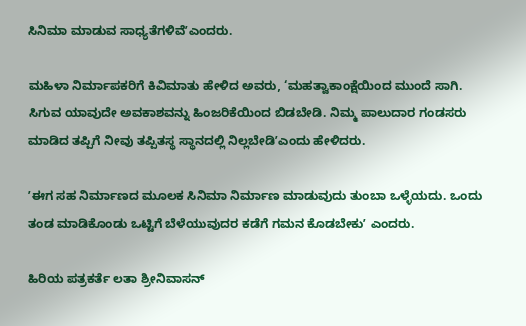ಸಿನಿಮಾ ಮಾಡುವ ಸಾಧ್ಯತೆಗಳಿವೆʼಎಂದರು.

ಮಹಿಳಾ ನಿರ್ಮಾಪಕರಿಗೆ ಕಿವಿಮಾತು ಹೇಳಿದ ಅವರು, ‘ಮಹತ್ವಾಕಾಂಕ್ಷೆಯಿಂದ ಮುಂದೆ ಸಾಗಿ. ಸಿಗುವ ಯಾವುದೇ ಅವಕಾಶವನ್ನು ಹಿಂಜರಿಕೆಯಿಂದ ಬಿಡಬೇಡಿ. ನಿಮ್ಮ ಪಾಲುದಾರ ಗಂಡಸರು ಮಾಡಿದ ತಪ್ಪಿಗೆ ನೀವು ತಪ್ಪಿತಸ್ಥ ಸ್ಥಾನದಲ್ಲಿ ನಿಲ್ಲಬೇಡಿʼಎಂದು ಹೇಳಿದರು.

ʼಈಗ ಸಹ ನಿರ್ಮಾಣದ ಮೂಲಕ ಸಿನಿಮಾ ನಿರ್ಮಾಣ ಮಾಡುವುದು ತುಂಬಾ ಒಳ್ಳೆಯದು. ಒಂದು ತಂಡ ಮಾಡಿಕೊಂಡು ಒಟ್ಟಿಗೆ ಬೆಳೆಯುವುದರ ಕಡೆಗೆ ಗಮನ ಕೊಡಬೇಕುʼ ಎಂದರು.

ಹಿರಿಯ ಪತ್ರಕರ್ತೆ ಲತಾ ಶ್ರೀನಿವಾಸನ್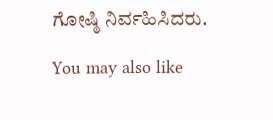ಗೋಷ್ಠಿ ನಿರ್ವಹಿಸಿದರು.

You may also like